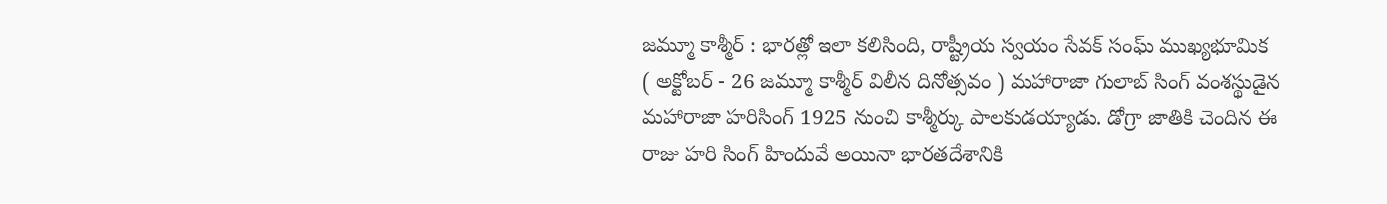జమ్మూ కాశ్మీర్ : భారత్లో ఇలా కలిసింది, రాష్ట్రీయ స్వయం సేవక్ సంఘ్ ముఖ్యభూమిక
( అక్టోబర్ - 26 జమ్మూ కాశ్మీర్ విలీన దినోత్సవం ) మహారాజా గులాబ్ సింగ్ వంశస్థుడైన మహారాజా హరిసింగ్ 1925 నుంచి కాశ్మీర్కు పాలకుడయ్యాడు. డోగ్రా జాతికి చెందిన ఈ రాజు హరి సింగ్ హిందువే అయినా భారతదేశానికి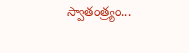స్వాతంత్ర్యం...